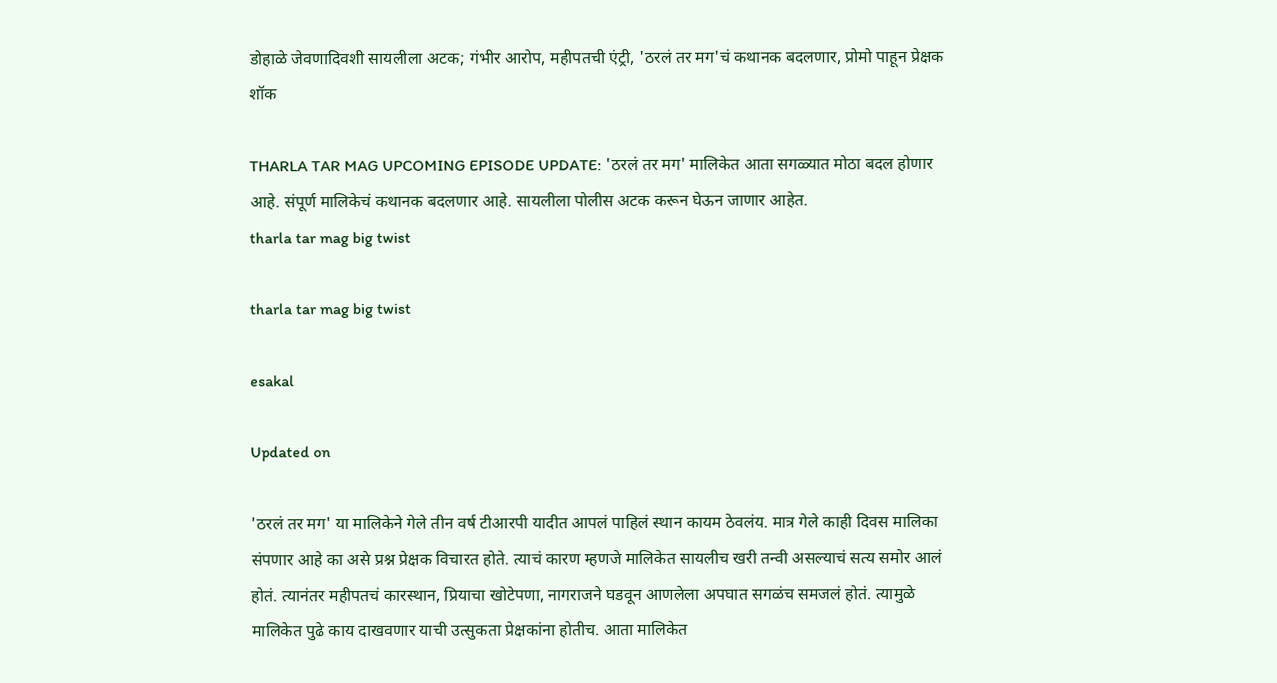डोहाळे जेवणादिवशी सायलीला अटक; गंभीर आरोप, महीपतची एंट्री, 'ठरलं तर मग'चं कथानक बदलणार, प्रोमो पाहून प्रेक्षक शॉक

THARLA TAR MAG UPCOMING EPISODE UPDATE: 'ठरलं तर मग' मालिकेत आता सगळ्यात मोठा बदल होणार आहे. संपूर्ण मालिकेचं कथानक बदलणार आहे. सायलीला पोलीस अटक करून घेऊन जाणार आहेत.
tharla tar mag big twist

tharla tar mag big twist

esakal

Updated on

'ठरलं तर मग' या मालिकेने गेले तीन वर्ष टीआरपी यादीत आपलं पाहिलं स्थान कायम ठेवलंय. मात्र गेले काही दिवस मालिका संपणार आहे का असे प्रश्न प्रेक्षक विचारत होते. त्याचं कारण म्हणजे मालिकेत सायलीच खरी तन्वी असल्याचं सत्य समोर आलं होतं. त्यानंतर महीपतचं कारस्थान, प्रियाचा खोटेपणा, नागराजने घडवून आणलेला अपघात सगळंच समजलं होतं. त्यामुळे मालिकेत पुढे काय दाखवणार याची उत्सुकता प्रेक्षकांना होतीच. आता मालिकेत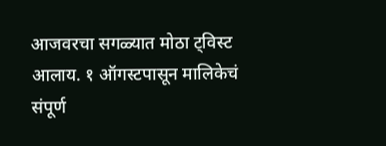आजवरचा सगळ्यात मोठा ट्विस्ट आलाय. १ ऑगस्टपासून मालिकेचं संपूर्ण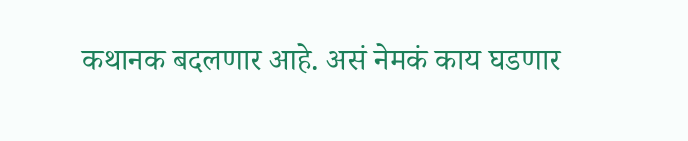कथानक बदलणार आहे. असं नेमकं काय घडणार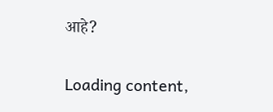आहे?

Loading content,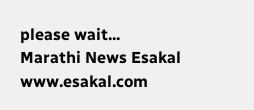please wait...
Marathi News Esakal
www.esakal.com